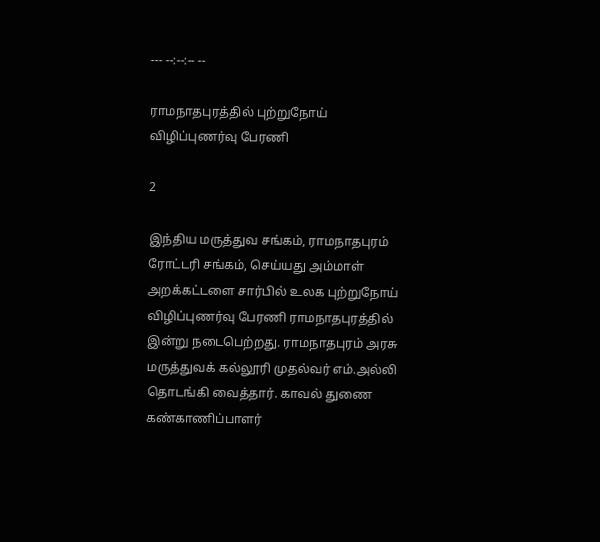--- --:--:-- --

ராமநாதபுரத்தில் புற்றுநோய் விழிப்புணர்வு பேரணி

2

இந்திய மருத்துவ சங்கம், ராமநாதபுரம் ரோட்டரி சங்கம், செய்யது அம்மாள் அறக்கட்டளை சார்பில் உலக புற்றுநோய் விழிப்புணர்வு பேரணி ராமநாதபுரத்தில் இன்று நடைபெற்றது. ராமநாதபுரம் அரசு மருத்துவக் கல்லூரி முதல்வர் எம்.அல்லி தொடங்கி வைத்தார். காவல் துணை கண்காணிப்பாளர்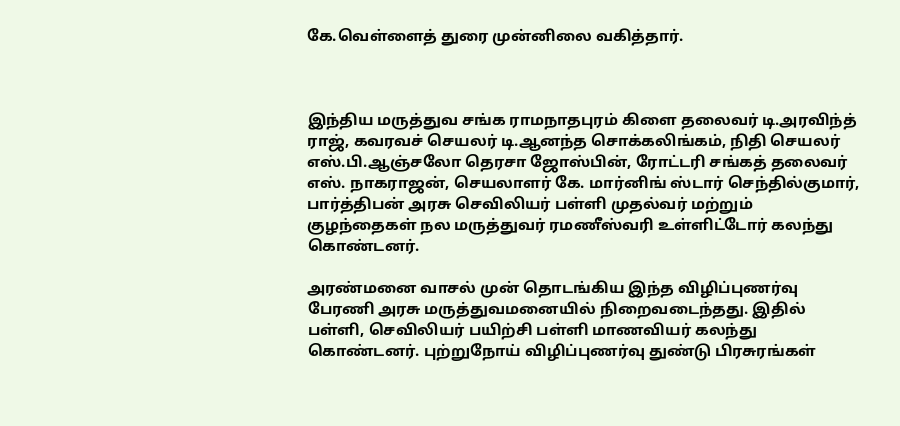கே.வெள்ளைத் துரை முன்னிலை வகித்தார்.



இந்திய மருத்துவ சங்க ராமநாதபுரம் கிளை தலைவர் டி.அரவிந்த் ராஜ், கவரவச் செயலர் டி.ஆனந்த சொக்கலிங்கம், நிதி செயலர் எஸ்.பி.ஆஞ்சலோ தெரசா ஜோஸ்பின், ரோட்டரி சங்கத் தலைவர் எஸ். நாகராஜன், செயலாளர் கே. மார்னிங் ஸ்டார் செந்தில்குமார், பார்த்திபன் அரசு செவிலியர் பள்ளி முதல்வர் மற்றும் குழந்தைகள் நல மருத்துவர் ரமணீஸ்வரி உள்ளிட்டோர் கலந்து கொண்டனர்.

அரண்மனை வாசல் முன் தொடங்கிய இந்த விழிப்புணர்வு பேரணி அரசு மருத்துவமனையில் நிறைவடைந்தது. இதில் பள்ளி, செவிலியர் பயிற்சி பள்ளி மாணவியர் கலந்து கொண்டனர். புற்றுநோய் விழிப்புணர்வு துண்டு பிரசுரங்கள்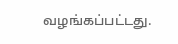வழங்கப்பட்டது.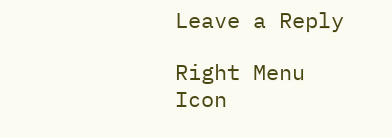Leave a Reply

Right Menu Icon